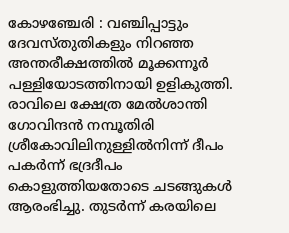കോഴഞ്ചേരി : വഞ്ചിപ്പാട്ടും ദേവസ്തുതികളും നിറഞ്ഞ അന്തരീക്ഷത്തിൽ മൂക്കന്നൂർ പള്ളിയോടത്തിനായി ഉളികുത്തി. രാവിലെ ക്ഷേത്ര മേൽശാന്തി ഗോവിന്ദൻ നമ്പൂതിരി ശ്രീകോവിലിനുള്ളിൽനിന്ന്‌ ദീപം പകർന്ന് ഭദ്രദീപം കൊളുത്തിയതോടെ ചടങ്ങുകൾ ആരംഭിച്ചു. തുടർന്ന് കരയിലെ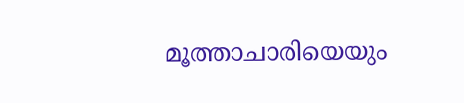മൂത്താചാരിയെയും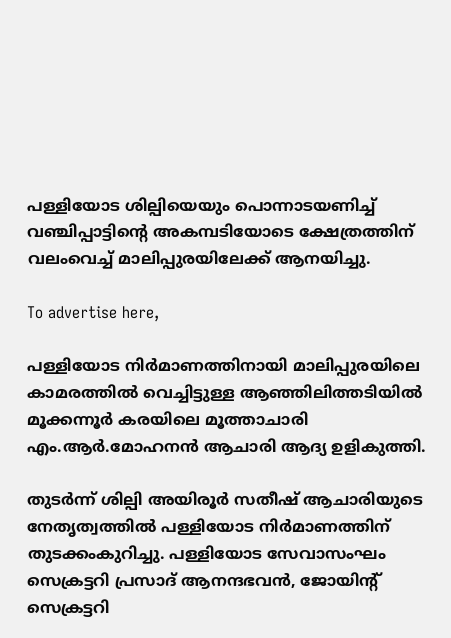പള്ളിയോട ശില്പിയെയും പൊന്നാടയണിച്ച് വഞ്ചിപ്പാട്ടിന്റെ അകമ്പടിയോടെ ക്ഷേത്രത്തിന് വലംവെച്ച് മാലിപ്പുരയിലേക്ക് ആനയിച്ചു.

To advertise here,

പള്ളിയോട നിർമാണത്തിനായി മാലിപ്പുരയിലെ കാമരത്തിൽ വെച്ചിട്ടുള്ള ആഞ്ഞിലിത്തടിയിൽ മൂക്കന്നൂർ കരയിലെ മൂത്താചാരി എം.ആർ.മോഹനൻ ആചാരി ആദ്യ ഉളികുത്തി.

തുടർന്ന് ശില്പി അയിരൂർ സതീഷ് ആചാരിയുടെ നേതൃത്വത്തിൽ പള്ളിയോട നിർമാണത്തിന് തുടക്കംകുറിച്ചു. പള്ളിയോട സേവാസംഘം സെക്രട്ടറി പ്രസാദ് ആനന്ദഭവൻ, ജോയിന്റ് സെക്രട്ടറി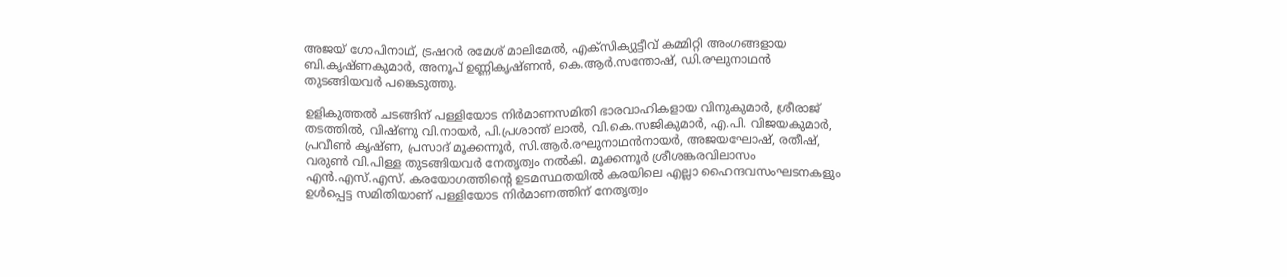അജയ് ഗോപിനാഥ്, ട്രഷറർ രമേശ് മാലിമേൽ, എക്‌സിക്യുട്ടീവ് കമ്മിറ്റി അംഗങ്ങളായ ബി.കൃഷ്ണകുമാർ, അനൂപ് ഉണ്ണികൃഷ്ണൻ, കെ.ആർ.സന്തോഷ്, ഡി.രഘുനാഥൻ തുടങ്ങിയവർ പങ്കെടുത്തു.

ഉളികുത്തൽ ചടങ്ങിന് പള്ളിയോട നിർമാണസമിതി ഭാരവാഹികളായ വിനുകുമാർ, ശ്രീരാജ് തടത്തിൽ, വിഷ്ണു വി.നായർ, പി.പ്രശാന്ത് ലാൽ, വി.കെ.സജികുമാർ, എ.പി. വിജയകുമാർ, പ്രവീൺ കൃഷ്ണ, പ്രസാദ് മൂക്കന്നൂർ, സി.ആർ.രഘുനാഥൻനായർ, അജയഘോഷ്, രതീഷ്, വരുൺ വി.പിള്ള തുടങ്ങിയവർ നേതൃത്വം നൽകി. മൂക്കന്നൂർ ശ്രീശങ്കരവിലാസം എൻ.എസ്.എസ്‌. കരയോഗത്തിന്റെ ഉടമസ്ഥതയിൽ കരയിലെ എല്ലാ ഹൈന്ദവസംഘടനകളും ഉൾപ്പെട്ട സമിതിയാണ് പള്ളിയോട നിർമാണത്തിന് നേതൃത്വം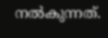നൽകുന്നത്.